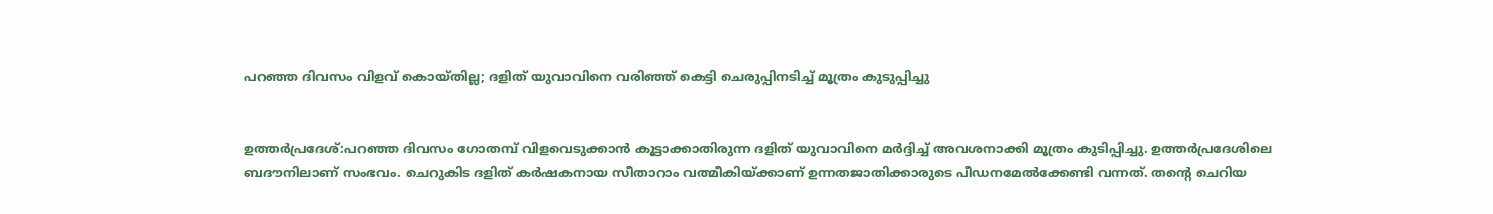പറഞ്ഞ ദിവസം വിളവ് കൊയ്തില്ല; ദളിത് യുവാവിനെ വരിഞ്ഞ് കെട്ടി ചെരുപ്പിനടിച്ച് മൂത്രം കുടുപ്പിച്ചു


ഉത്തര്‍പ്രദേശ്‌:പറഞ്ഞ ദിവസം ഗോതമ്പ് വിളവെടുക്കാന്‍ കൂട്ടാക്കാതിരുന്ന ദളിത് യുവാവിനെ മര്‍ദ്ദിച്ച് അവശനാക്കി മൂത്രം കുടിപ്പിച്ചു. ഉത്തര്‍പ്രദേശിലെ ബദൗനിലാണ് സംഭവം. ചെറുകിട ദളിത് കര്‍ഷകനായ സീതാറാം വത്മീകിയ്ക്കാണ് ഉന്നതജാതിക്കാരുടെ പീഡനമേല്‍ക്കേണ്ടി വന്നത്. തന്റെ ചെറിയ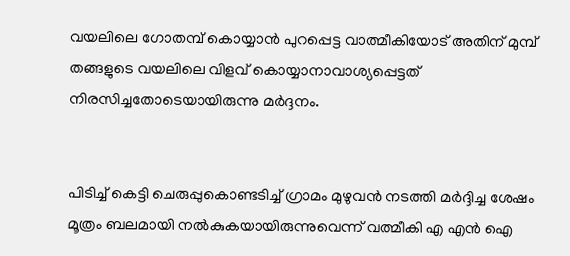വയലിലെ ഗോതമ്പ് കൊയ്യാന്‍ പുറപ്പെട്ട വാത്മീകിയോട് അതിന് മുമ്പ് തങ്ങളുടെ വയലിലെ വിളവ് കൊയ്യാനാവാശ്യപ്പെട്ടത് നിരസിച്ചതോടെയായിരുന്നു മര്‍ദ്ദനം.


പിടിച്ച് കെട്ടി ചെരുപ്പുകൊണ്ടടിച്ച് ഗ്രാമം മുഴുവന്‍ നടത്തി മര്‍ദ്ദിച്ച ശേഷം മൂത്രം ബലമായി നല്‍കുകയായിരുന്നുവെന്ന് വത്മീകി എ എന്‍ ഐ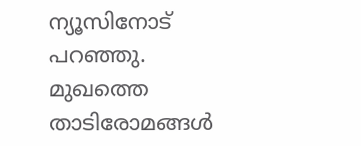ന്യൂസിനോട് പറഞ്ഞു. മുഖത്തെ താടിരോമങ്ങള്‍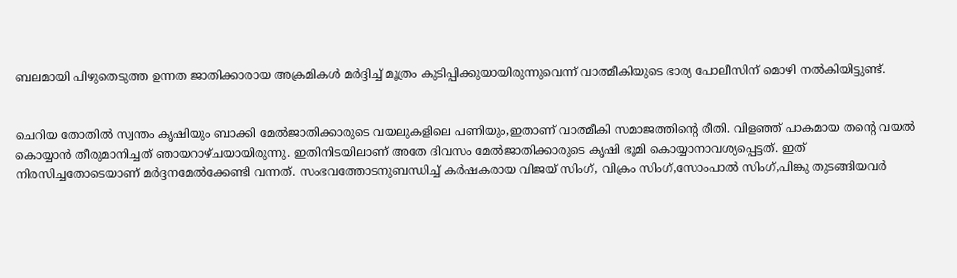ബലമായി പിഴുതെടുത്ത ഉന്നത ജാതിക്കാരായ അക്രമികള്‍ മര്‍ദ്ദിച്ച് മൂത്രം കുടിപ്പിക്കുയായിരുന്നുവെന്ന് വാത്മീകിയുടെ ഭാര്യ പോലീസിന് മൊഴി നല്‍കിയിട്ടുണ്ട്.


ചെറിയ തോതില്‍ സ്വന്തം കൃഷിയും ബാക്കി മേല്‍ജാതിക്കാരുടെ വയലുകളിലെ പണിയും,ഇതാണ് വാത്മീകി സമാജത്തിന്റെ രീതി. വിളഞ്ഞ് പാകമായ തന്റെ വയല്‍ കൊയ്യാന്‍ തീരുമാനിച്ചത് ഞായറാഴ്ചയായിരുന്നു. ഇതിനിടയിലാണ് അതേ ദിവസം മേല്‍ജാതിക്കാരുടെ കൃഷി ഭൂമി കൊയ്യാനാവശ്യപ്പെട്ടത്. ഇത് നിരസിച്ചതോടെയാണ് മര്‍ദ്ദനമേല്‍ക്കേണ്ടി വന്നത്. സംഭവത്തോടനുബന്ധിച്ച് കര്‍ഷകരായ വിജയ് സിംഗ്, വിക്രം സിംഗ്,സോംപാല്‍ സിംഗ്,പിങ്കു തുടങ്ങിയവര്‍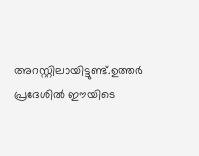അറസ്റ്റിലായിട്ടുണ്ട്.ഉത്തര്‍ പ്രദേശില്‍ ഈയിടെ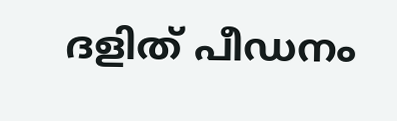ദളിത് പീഡനം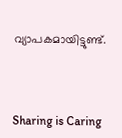വ്യാപകമായിട്ടുണ്ട്.



Sharing is Caring